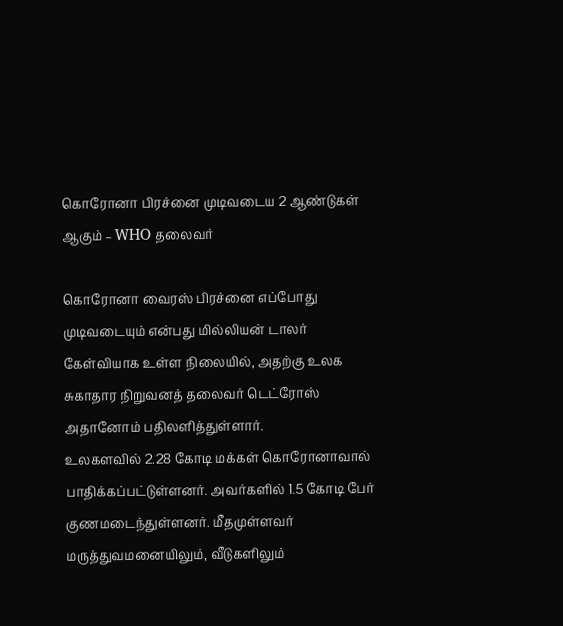கொரோனா பிரச்னை முடிவடைய 2 ஆண்டுகள் ஆகும் – WHO தலைவர்

கொரோனா வைரஸ் பிரச்னை எப்போது முடிவடையும் என்பது மில்லியன் டாலர் கேள்வியாக உள்ள நிலையில், அதற்கு உலக சுகாதார நிறுவனத் தலைவர் டெட்ரோஸ் அதானோம் பதிலளித்துள்ளார்.
உலகளவில் 2.28 கோடி மக்கள் கொரோனாவால் பாதிக்கப்பட்டுள்ளனர். அவர்களில் 1.5 கோடி பேர் குணமடைந்துள்ளனர். மீதமுள்ளவர் மருத்துவமனையிலும், வீடுகளிலும்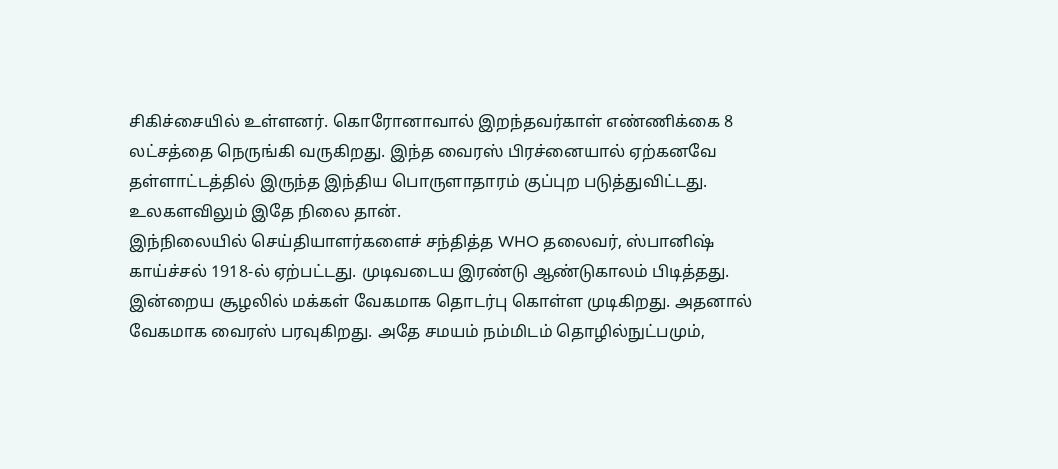சிகிச்சையில் உள்ளனர். கொரோனாவால் இறந்தவர்காள் எண்ணிக்கை 8 லட்சத்தை நெருங்கி வருகிறது. இந்த வைரஸ் பிரச்னையால் ஏற்கனவே தள்ளாட்டத்தில் இருந்த இந்திய பொருளாதாரம் குப்புற படுத்துவிட்டது. உலகளவிலும் இதே நிலை தான்.
இந்நிலையில் செய்தியாளர்களைச் சந்தித்த WHO தலைவர், ஸ்பானிஷ் காய்ச்சல் 1918-ல் ஏற்பட்டது. முடிவடைய இரண்டு ஆண்டுகாலம் பிடித்தது. இன்றைய சூழலில் மக்கள் வேகமாக தொடர்பு கொள்ள முடிகிறது. அதனால் வேகமாக வைரஸ் பரவுகிறது. அதே சமயம் நம்மிடம் தொழில்நுட்பமும்,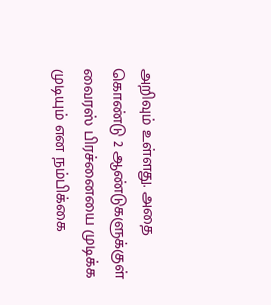அறிவும் உள்ளது. அதை கொண்டு 2 ஆண்டுகளுக்குள் வைரஸ் பிரச்னையை முடிக்க முடியும் என நம்பிக்கை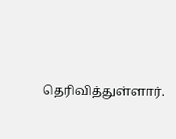தெரிவித்துள்ளார்.